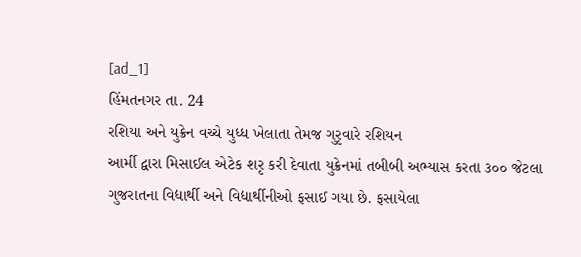[ad_1]
હિંમતનગર તા. 24
રશિયા અને યુક્રેન વચ્ચે યુધ્ધ ખેલાતા તેમજ ગુરૃવારે રશિયન
આર્મી દ્વારા મિસાઈલ એટેક શરૃ કરી દેવાતા યુક્રેનમાં તબીબી અભ્યાસ કરતા ૩૦૦ જેટલા
ગુજરાતના વિદ્યાર્થી અને વિદ્યાર્થીનીઓ ફસાઈ ગયા છે. ફસાયેલા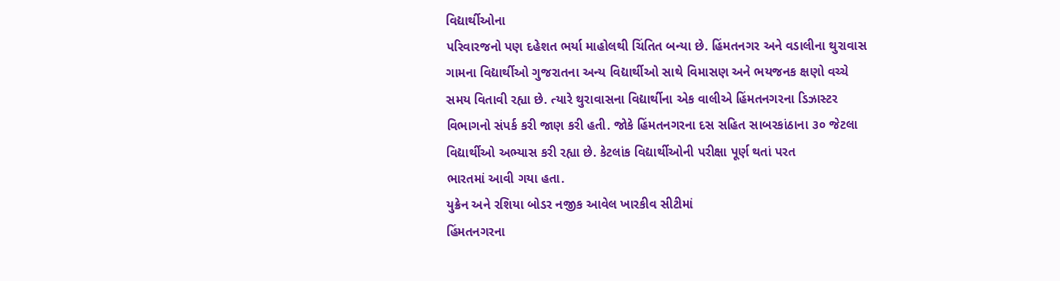વિદ્યાર્થીઓના
પરિવારજનો પણ દહેશત ભર્યા માહોલથી ચિંતિત બન્યા છે. હિંમતનગર અને વડાલીના થુરાવાસ
ગામના વિદ્યાર્થીઓ ગુજરાતના અન્ય વિદ્યાર્થીઓ સાથે વિમાસણ અને ભયજનક ક્ષણો વચ્ચે
સમય વિતાવી રહ્યા છે. ત્યારે થુરાવાસના વિદ્યાર્થીના એક વાલીએ હિંમતનગરના ડિઝાસ્ટર
વિભાગનો સંપર્ક કરી જાણ કરી હતી. જોકે હિંમતનગરના દસ સહિત સાબરકાંઠાના ૩૦ જેટલા
વિદ્યાર્થીઓ અભ્યાસ કરી રહ્યા છે. કેટલાંક વિદ્યાર્થીઓની પરીક્ષા પૂર્ણ થતાં પરત
ભારતમાં આવી ગયા હતા.
યુક્રેન અને રશિયા બોડર નજીક આવેલ ખારકીવ સીટીમાં
હિંમતનગરના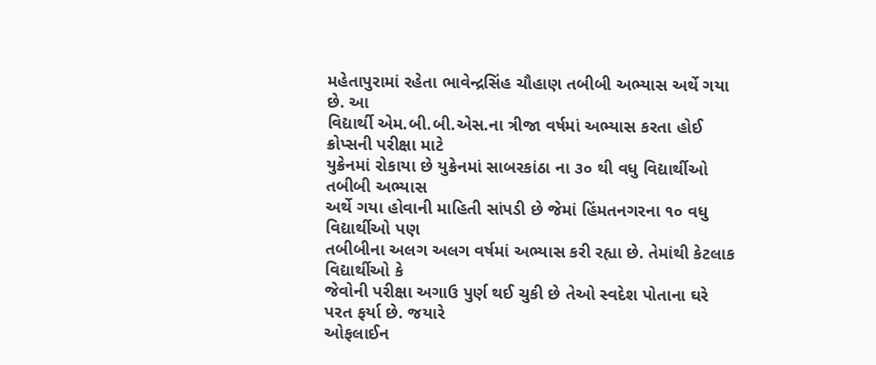મહેતાપુરામાં રહેતા ભાવેન્દ્રસિંહ ચૌહાણ તબીબી અભ્યાસ અર્થે ગયા છે. આ
વિદ્યાર્થી એમ.બી.બી.એસ.ના ત્રીજા વર્ષમાં અભ્યાસ કરતા હોઈ ક્રોપ્સની પરીક્ષા માટે
યુક્રેનમાં રોકાયા છે યુક્રેનમાં સાબરકાંઠા ના ૩૦ થી વધુ વિદ્યાર્થીઓ તબીબી અભ્યાસ
અર્થે ગયા હોવાની માહિતી સાંપડી છે જેમાં હિંમતનગરના ૧૦ વધુ વિદ્યાર્થીઓ પણ
તબીબીના અલગ અલગ વર્ષમાં અભ્યાસ કરી રહ્યા છે. તેમાંથી કેટલાક વિદ્યાર્થીઓ કે
જેવોની પરીક્ષા અગાઉ પુર્ણ થઈ ચુકી છે તેઓ સ્વદેશ પોતાના ઘરે પરત ફર્યા છે. જયારે
ઓફલાઈન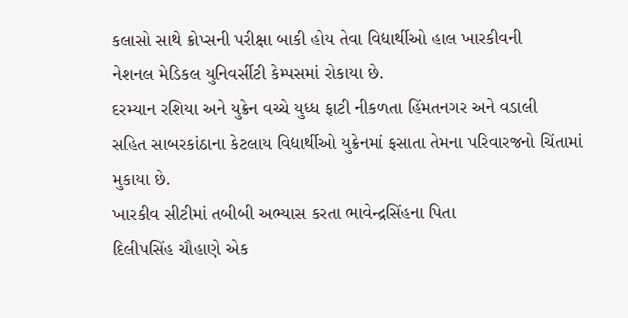કલાસો સાથે ક્રોપ્સની પરીક્ષા બાકી હોય તેવા વિદ્યાર્થીઓ હાલ ખારકીવની
નેશનલ મેડિકલ યુનિવર્સીટી કેમ્પસમાં રોકાયા છે.
દરમ્યાન રશિયા અને યુક્રેન વચ્ચે યુધ્ધ ફાટી નીકળતા હિંમતનગર અને વડાલી
સહિત સાબરકાંઠાના કેટલાય વિદ્યાર્થીઓ યુક્રેનમાં ફસાતા તેમના પરિવારજનો ચિંતામાં
મુકાયા છે.
ખારકીવ સીટીમાં તબીબી અભ્યાસ કરતા ભાવેન્દ્રસિંહના પિતા
દિલીપસિંહ ચૌહાણે એક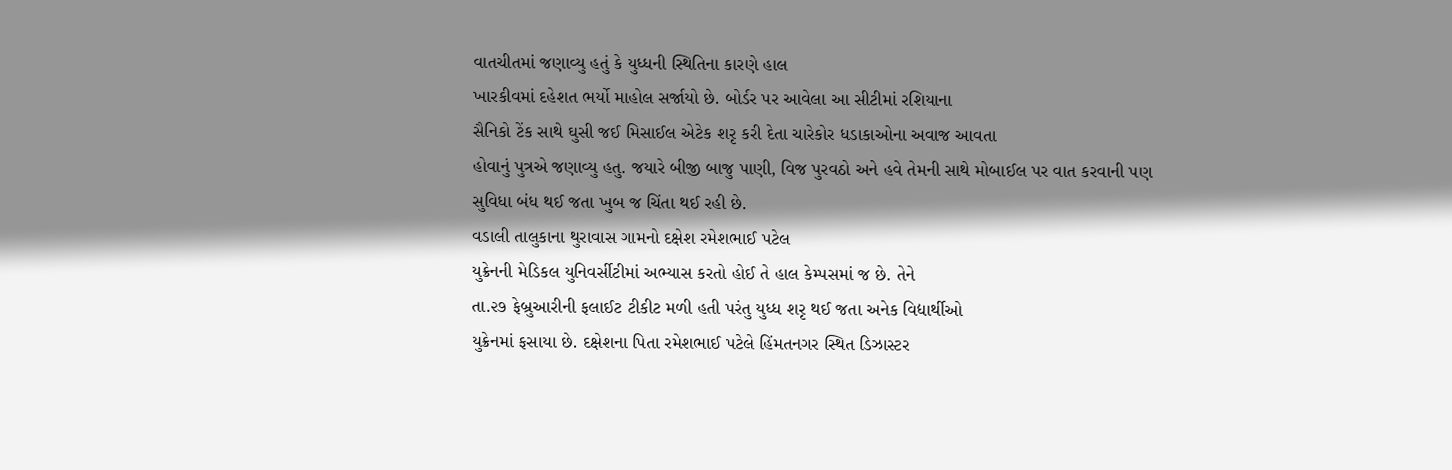વાતચીતમાં જણાવ્યુ હતું કે યુધ્ધની સ્થિતિના કારણે હાલ
ખારકીવમાં દહેશત ભર્યો માહોલ સર્જાયો છે. બોર્ડર પર આવેલા આ સીટીમાં રશિયાના
સૈનિકો ટેંક સાથે ઘુસી જઈ મિસાઈલ એટેક શરૃ કરી દેતા ચારેકોર ધડાકાઓના અવાજ આવતા
હોવાનું પુત્રએ જણાવ્યુ હતુ. જયારે બીજી બાજુ પાણી, વિજ પુરવઠો અને હવે તેમની સાથે મોબાઈલ પર વાત કરવાની પણ
સુવિધા બંધ થઈ જતા ખુબ જ ચિંતા થઈ રહી છે.
વડાલી તાલુકાના થુરાવાસ ગામનો દક્ષેશ રમેશભાઈ પટેલ
યુક્રેનની મેડિકલ યુનિવર્સીટીમાં અભ્યાસ કરતો હોઈ તે હાલ કેમ્પસમાં જ છે. તેને
તા.૨૭ ફેબ્રુઆરીની ફલાઈટ ટીકીટ મળી હતી પરંતુ યુધ્ધ શરૃ થઈ જતા અનેક વિદ્યાર્થીઓ
યુક્રેનમાં ફસાયા છે. દક્ષેશના પિતા રમેશભાઈ પટેલે હિંમતનગર સ્થિત ડિઝાસ્ટર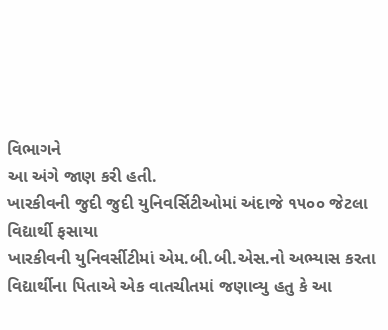વિભાગને
આ અંગે જાણ કરી હતી.
ખારકીવની જુદી જુદી યુનિવર્સિટીઓમાં અંદાજે ૧૫૦૦ જેટલા
વિદ્યાર્થી ફસાયા
ખારકીવની યુનિવર્સીટીમાં એમ.બી.બી.એસ.નો અભ્યાસ કરતા
વિદ્યાર્થીના પિતાએ એક વાતચીતમાં જણાવ્યુ હતુ કે આ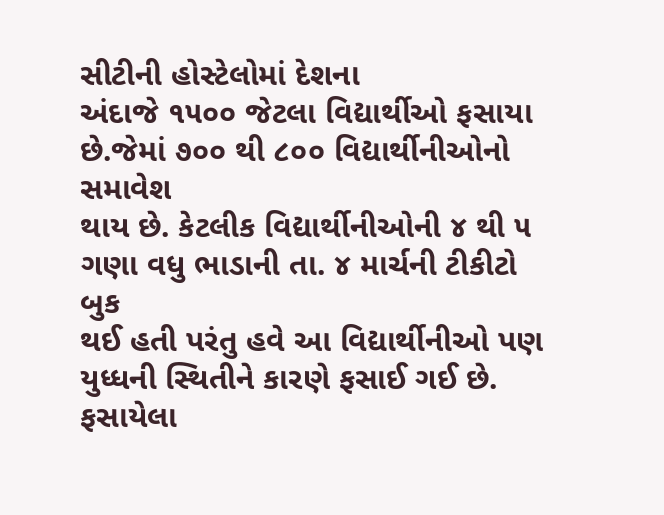સીટીની હોસ્ટેલોમાં દેશના
અંદાજે ૧૫૦૦ જેટલા વિદ્યાર્થીઓ ફસાયા છે.જેમાં ૭૦૦ થી ૮૦૦ વિદ્યાર્થીનીઓનો સમાવેશ
થાય છે. કેટલીક વિદ્યાર્થીનીઓની ૪ થી ૫ ગણા વધુ ભાડાની તા. ૪ માર્ચની ટીકીટો બુક
થઈ હતી પરંતુ હવે આ વિદ્યાર્થીનીઓ પણ યુધ્ધની સ્થિતીને કારણે ફસાઈ ગઈ છે. ફસાયેલા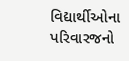વિદ્યાર્થીઓના પરિવારજનો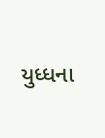યુધ્ધના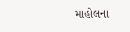માહોલના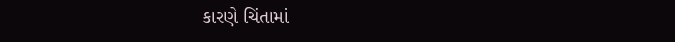કારણે ચિંતામાં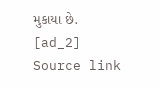મુકાયા છે.
[ad_2]
Source link